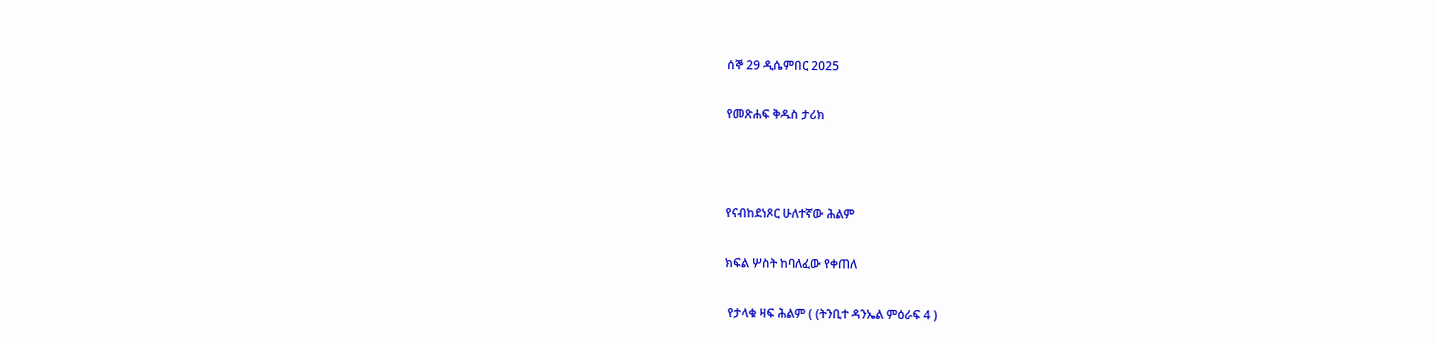ሰኞ 29 ዲሴምበር 2025

የመጽሐፍ ቅዱስ ታሪክ



የናብከደነጾር ሁለተኛው ሕልም

ክፍል ሦስት ከባለፈው የቀጠለ

 የታላቁ ዛፍ ሕልም ( (ትንቢተ ዳንኤል ምዕራፍ 4 )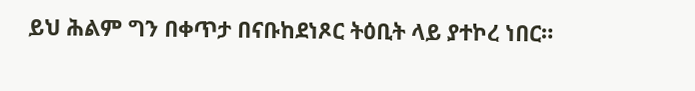ይህ ሕልም ግን በቀጥታ በናቡከደነጾር ትዕቢት ላይ ያተኮረ ነበር።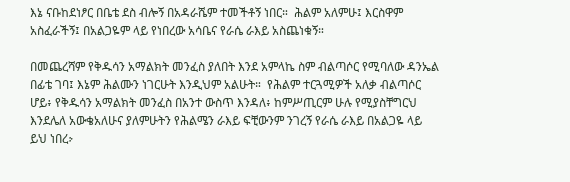እኔ ናቡከደነፆር በቤቴ ደስ ብሎኝ በአዳራሼም ተመችቶኝ ነበር።  ሕልም አለምሁ፤ እርስዋም አስፈራችኝ፤ በአልጋዬም ላይ የነበረው አሳቤና የራሴ ራእይ አስጨነቁኝ።

በመጨረሻም የቅዱሳን አማልክት መንፈስ ያለበት እንደ አምላኬ ስም ብልጣሶር የሚባለው ዳንኤል በፊቴ ገባ፤ እኔም ሕልሙን ነገርሁት እንዲህም አልሁት።  የሕልም ተርጓሚዎች አለቃ ብልጣሶር ሆይ፥ የቅዱሳን አማልክት መንፈስ በአንተ ውስጥ እንዳለ፥ ከምሥጢርም ሁሉ የሚያስቸግርህ እንደሌለ አውቄአለሁና ያለምሁትን የሕልሜን ራእይ ፍቺውንም ንገረኝ የራሴ ራእይ በአልጋዬ ላይ ይህ ነበረⴾ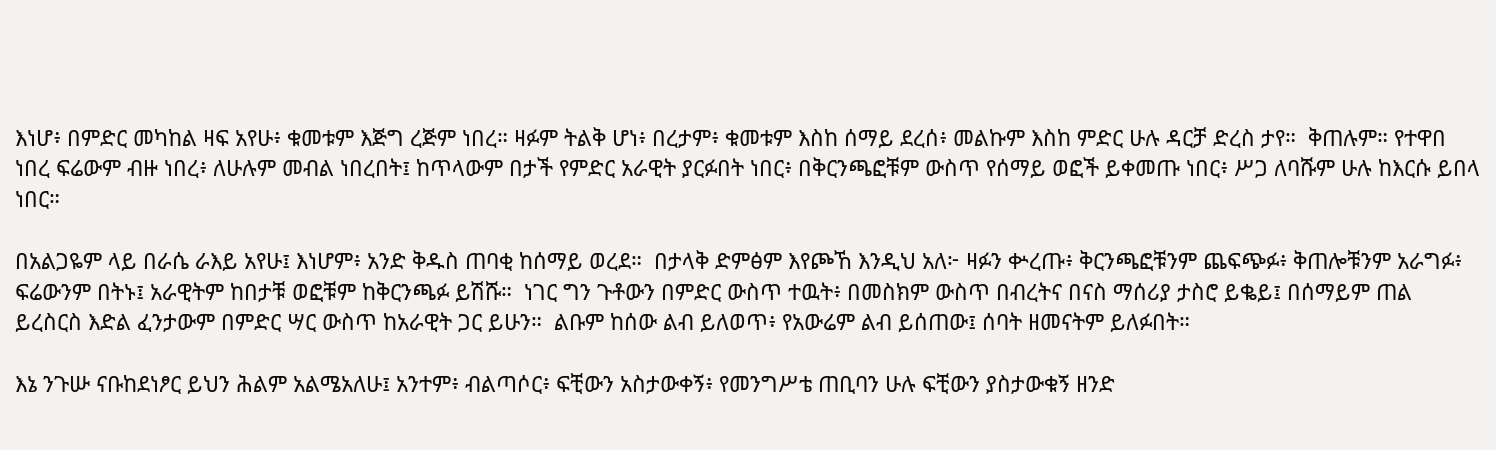እነሆ፥ በምድር መካከል ዛፍ አየሁ፥ ቁመቱም እጅግ ረጅም ነበረ። ዛፉም ትልቅ ሆነ፥ በረታም፥ ቁመቱም እስከ ሰማይ ደረሰ፥ መልኩም እስከ ምድር ሁሉ ዳርቻ ድረስ ታየ።  ቅጠሉም። የተዋበ ነበረ ፍሬውም ብዙ ነበረ፥ ለሁሉም መብል ነበረበት፤ ከጥላውም በታች የምድር አራዊት ያርፉበት ነበር፥ በቅርንጫፎቹም ውስጥ የሰማይ ወፎች ይቀመጡ ነበር፥ ሥጋ ለባሹም ሁሉ ከእርሱ ይበላ ነበር።

በአልጋዬም ላይ በራሴ ራእይ አየሁ፤ እነሆም፥ አንድ ቅዱስ ጠባቂ ከሰማይ ወረደ።  በታላቅ ድምፅም እየጮኸ እንዲህ አለ፦ ዛፉን ቍረጡ፥ ቅርንጫፎቹንም ጨፍጭፉ፥ ቅጠሎቹንም አራግፉ፥ ፍሬውንም በትኑ፤ አራዊትም ከበታቹ ወፎቹም ከቅርንጫፉ ይሽሹ።  ነገር ግን ጉቶውን በምድር ውስጥ ተዉት፥ በመስክም ውስጥ በብረትና በናስ ማሰሪያ ታስሮ ይቈይ፤ በሰማይም ጠል ይረስርስ እድል ፈንታውም በምድር ሣር ውስጥ ከአራዊት ጋር ይሁን።  ልቡም ከሰው ልብ ይለወጥ፥ የአውሬም ልብ ይሰጠው፤ ሰባት ዘመናትም ይለፉበት።

እኔ ንጉሡ ናቡከደነፆር ይህን ሕልም አልሜአለሁ፤ አንተም፥ ብልጣሶር፥ ፍቺውን አስታውቀኝ፥ የመንግሥቴ ጠቢባን ሁሉ ፍቺውን ያስታውቁኝ ዘንድ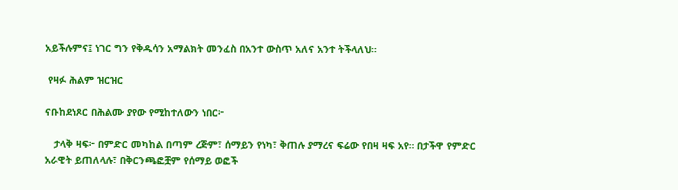አይችሉምና፤ ነገር ግን የቅዱሳን አማልክት መንፈስ በአንተ ውስጥ አለና አንተ ትችላለህ።

 የዛፉ ሕልም ዝርዝር

ናቡከደነጾር በሕልሙ ያየው የሚከተለውን ነበር፦

   ታላቅ ዛፍ፦ በምድር መካከል በጣም ረጅም፣ ሰማይን የነካ፣ ቅጠሉ ያማረና ፍሬው የበዛ ዛፍ አየ። በታችዋ የምድር አራዊት ይጠለላሉ፣ በቅርንጫፎቿም የሰማይ ወፎች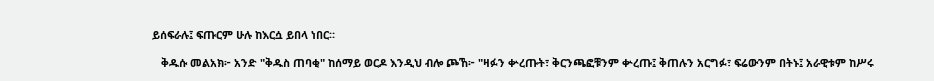ይሰፍራሉ፤ ፍጡርም ሁሉ ከእርሷ ይበላ ነበር።

   ቅዱሱ መልአክ፦ አንድ "ቅዱስ ጠባቂ" ከሰማይ ወርዶ እንዲህ ብሎ ጮኸ፦ "ዛፉን ቍረጡት፣ ቅርንጫፎቹንም ቍረጡ፤ ቅጠሉን አርግፉ፣ ፍሬውንም በትኑ፤ አራዊቱም ከሥሩ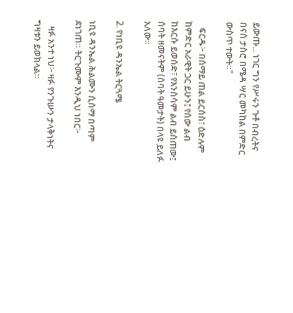ይውጡ... ነገር ግን የሥሩን ጉቶ በብረትና በናስ ታስሮ በሜዳ ሣር መካከል በምድር ውስጥ ተውት።"

   ፍርዱ፦ በሰማይ ጠል ይርሰስ፣ ዕድሉም ከምድር አራዊት ጋር ይሁን፤ የሰው ልብ ከእርሱ ይወሰድ፣ የእንስሳም ልብ ይሰጠው፤ ሰባት ዘመናትም (ሰባት ዓመታት) በላዩ ይለፉ አለው።

2. የነቢዩ ዳንኤል ትርጓሜ

ነቢዩ ዳንኤል ሕልሙን ሲሰማ በጣም ደነገጠ። ትርጉሙም እንዲህ ነበር፦

   ዛፉ አንተ ነህ፦ ዛፉ የንጉሡን ታላቅነትና ግዛቱን ይወክላል።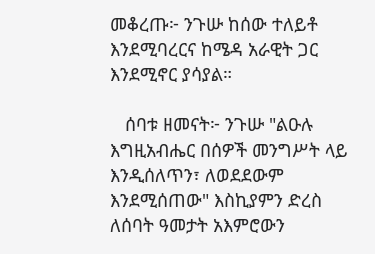መቆረጡ፦ ንጉሡ ከሰው ተለይቶ እንደሚባረርና ከሜዳ አራዊት ጋር እንደሚኖር ያሳያል።

   ሰባቱ ዘመናት፦ ንጉሡ "ልዑሉ እግዚአብሔር በሰዎች መንግሥት ላይ እንዲሰለጥን፣ ለወደደውም እንደሚሰጠው" እስኪያምን ድረስ ለሰባት ዓመታት አእምሮውን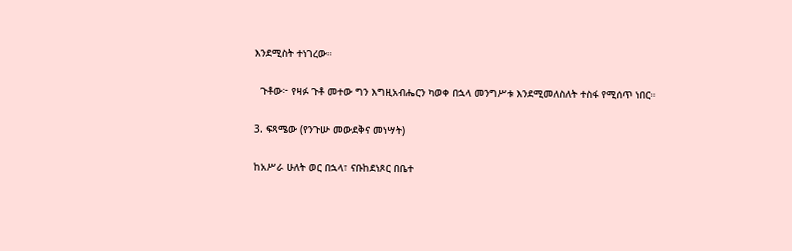እንደሚስት ተነገረው።

  ጉቶው፦ የዛፉ ጉቶ መተው ግን እግዚአብሔርን ካወቀ በኋላ መንግሥቱ እንደሚመለስለት ተስፋ የሚሰጥ ነበር።

3. ፍጻሜው (የንጉሡ መውደቅና መነሣት)

ከአሥራ ሁለት ወር በኋላ፣ ናቡከደነጾር በቤተ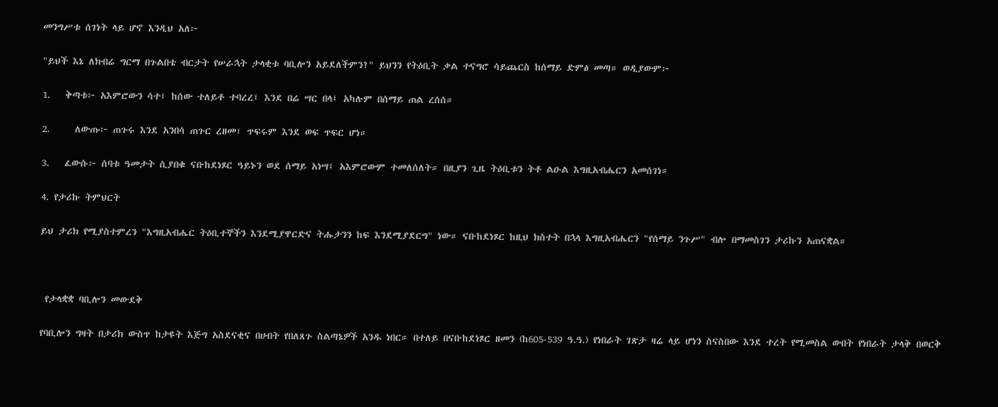መንግሥቱ ሰገነት ላይ ሆኖ እንዲህ አለ፦

"ይህች እኔ ለክብሬ ግርማ በጉልበቴ ብርታት የሠራኋት ታላቂቱ ባቢሎን አይደለችምን?" ይህንን የትዕቢት ቃል ተናግሮ ሳይጨርስ ከሰማይ ድምፅ መጣ። ወዲያውም፦

1.   ቅጣቱ፦ አእምሮውን ሳተ፤ ከሰው ተለይቶ ተባረረ፤ እንደ በሬ ሣር በላ፤ አካሉም በሰማይ ጠል ረሰሰ።

2.     ለውጡ፦ ጠጉሩ እንደ አንበሳ ጠጉር ረዘመ፣ ጥፍሩም እንደ ወፍ ጥፍር ሆነ።

3.   ፈውሱ፦ ሰባቱ ዓመታት ሲያበቁ ናቡከደነጾር ዓይኑን ወደ ሰማይ አነሣ፤ አእምሮውም ተመለሰለት። በዚያን ጊዜ ትዕቢቱን ትቶ ልዑል እግዚአብሔርን አመሰገነ።

4. የታሪኩ ትምህርት

ይህ ታሪክ የሚያስተምረን "እግዚአብሔር ትዕቢተኞችን እንደሚያዋርድና ትሑታንን ከፍ እንደሚያደርግ" ነው። ናቡከደነጾር ከዚህ ክስተት በኋላ እግዚአብሔርን "የሰማይ ንጉሥ" ብሎ በማመስገን ታሪኩን አጠናቋል።



 የታላቋቋ ባቢሎን መውደቅ

የባቢሎን ግዛት በታሪክ ውስጥ ከታዩት እጅግ አስደናቂና በሀብት የበለጸጉ ስልጣኔዎች አንዱ ነበር። በተለይ በናቡከደነጾር ዘመን (ከ605-539 ዓ.ዓ.) የነበራት ገጽታ ዛሬ ላይ ሆነን ስናስበው እንደ ተረት የሚመስል ውበት የነበራት ታላቅ በወርቅ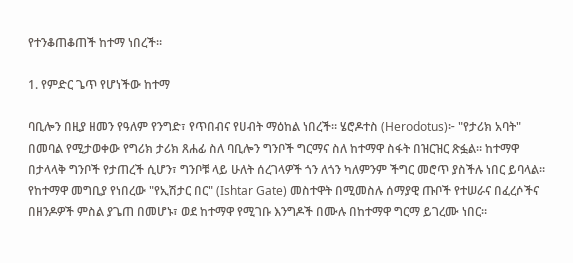የተንቆጠቆጠች ከተማ ነበረች።

1. የምድር ጌጥ የሆነችው ከተማ

ባቢሎን በዚያ ዘመን የዓለም የንግድ፣ የጥበብና የሀብት ማዕከል ነበረች። ሄሮዶተስ (Herodotus)፦ "የታሪክ አባት" በመባል የሚታወቀው የግሪክ ታሪክ ጸሐፊ ስለ ባቢሎን ግንቦች ግርማና ስለ ከተማዋ ስፋት በዝርዝር ጽፏል። ከተማዋ በታላላቅ ግንቦች የታጠረች ሲሆን፣ ግንቦቹ ላይ ሁለት ሰረገላዎች ጎን ለጎን ካለምንም ችግር መሮጥ ያስችሉ ነበር ይባላል። የከተማዋ መግቢያ የነበረው "የኢሽታር በር" (Ishtar Gate) መስተዋት በሚመስሉ ሰማያዊ ጡቦች የተሠራና በፈረሶችና በዘንዶዎች ምስል ያጌጠ በመሆኑ፣ ወደ ከተማዋ የሚገቡ እንግዶች በሙሉ በከተማዋ ግርማ ይገረሙ ነበር።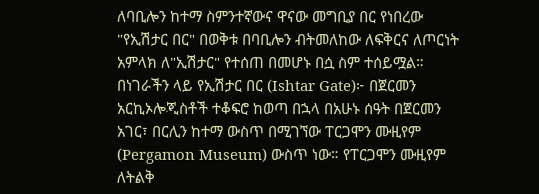ለባቢሎን ከተማ ስምንተኛውና ዋናው መግቢያ በር የነበረው "የኢሽታር በር" በወቅቱ በባቢሎን ብትመለከው ለፍቅርና ለጦርነት አምላክ ለ"ኢሽታር" የተሰጠ በመሆኑ በሷ ስም ተሰይሟል። በነገራችን ላይ የኢሽታር በር (Ishtar Gate)፦ በጀርመን አርኪኦሎጂስቶች ተቆፍሮ ከወጣ በኋላ በአሁኑ ሰዓት በጀርመን አገር፣ በርሊን ከተማ ውስጥ በሚገኘው ፐርጋሞን ሙዚየም (Pergamon Museum) ውስጥ ነው። የፐርጋሞን ሙዚየም ለትልቅ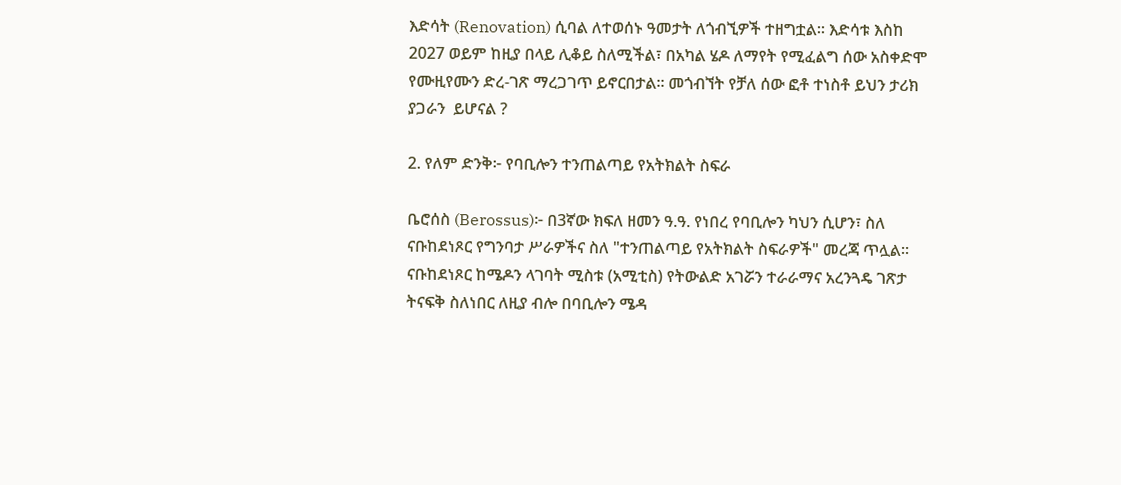እድሳት (Renovation) ሲባል ለተወሰኑ ዓመታት ለጎብኚዎች ተዘግቷል። እድሳቱ እስከ 2027 ወይም ከዚያ በላይ ሊቆይ ስለሚችል፣ በአካል ሄዶ ለማየት የሚፈልግ ሰው አስቀድሞ የሙዚየሙን ድረ-ገጽ ማረጋገጥ ይኖርበታል። መጎብኘት የቻለ ሰው ፎቶ ተነስቶ ይህን ታሪክ ያጋራን  ይሆናል ?

2. የለም ድንቅ፦ የባቢሎን ተንጠልጣይ የአትክልት ስፍራ

ቤሮሰስ (Berossus)፦ በ3ኛው ክፍለ ዘመን ዓ.ዓ. የነበረ የባቢሎን ካህን ሲሆን፣ ስለ ናቡከደነጾር የግንባታ ሥራዎችና ስለ "ተንጠልጣይ የአትክልት ስፍራዎች" መረጃ ጥሏል። ናቡከደነጾር ከሜዶን ላገባት ሚስቱ (አሚቲስ) የትውልድ አገሯን ተራራማና አረንጓዴ ገጽታ ትናፍቅ ስለነበር ለዚያ ብሎ በባቢሎን ሜዳ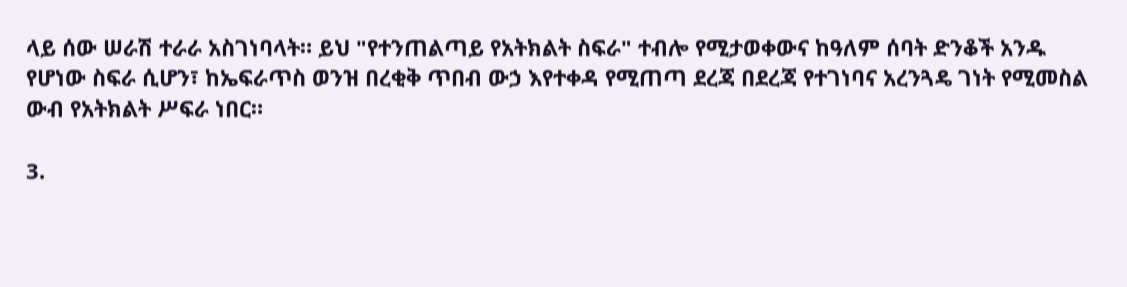ላይ ሰው ሠራሽ ተራራ አስገነባላት። ይህ "የተንጠልጣይ የአትክልት ስፍራ" ተብሎ የሚታወቀውና ከዓለም ሰባት ድንቆች አንዱ የሆነው ስፍራ ሲሆን፣ ከኤፍራጥስ ወንዝ በረቂቅ ጥበብ ውኃ እየተቀዳ የሚጠጣ ደረጃ በደረጃ የተገነባና አረንጓዴ ገነት የሚመስል ውብ የአትክልት ሥፍራ ነበር።

3.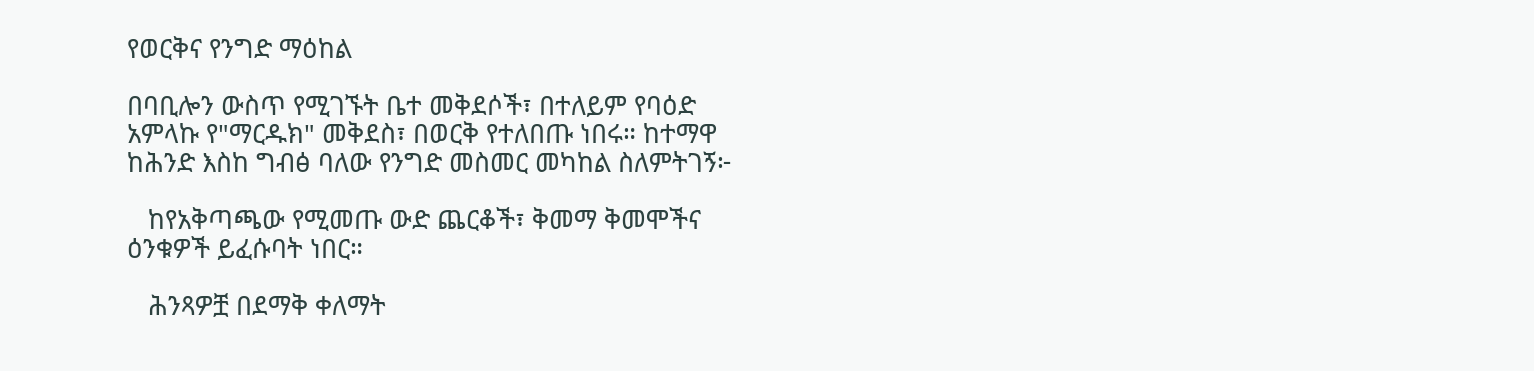የወርቅና የንግድ ማዕከል

በባቢሎን ውስጥ የሚገኙት ቤተ መቅደሶች፣ በተለይም የባዕድ አምላኩ የ"ማርዱክ" መቅደስ፣ በወርቅ የተለበጡ ነበሩ። ከተማዋ ከሕንድ እስከ ግብፅ ባለው የንግድ መስመር መካከል ስለምትገኝ፦

   ከየአቅጣጫው የሚመጡ ውድ ጨርቆች፣ ቅመማ ቅመሞችና ዕንቁዎች ይፈሱባት ነበር።

   ሕንጻዎቿ በደማቅ ቀለማት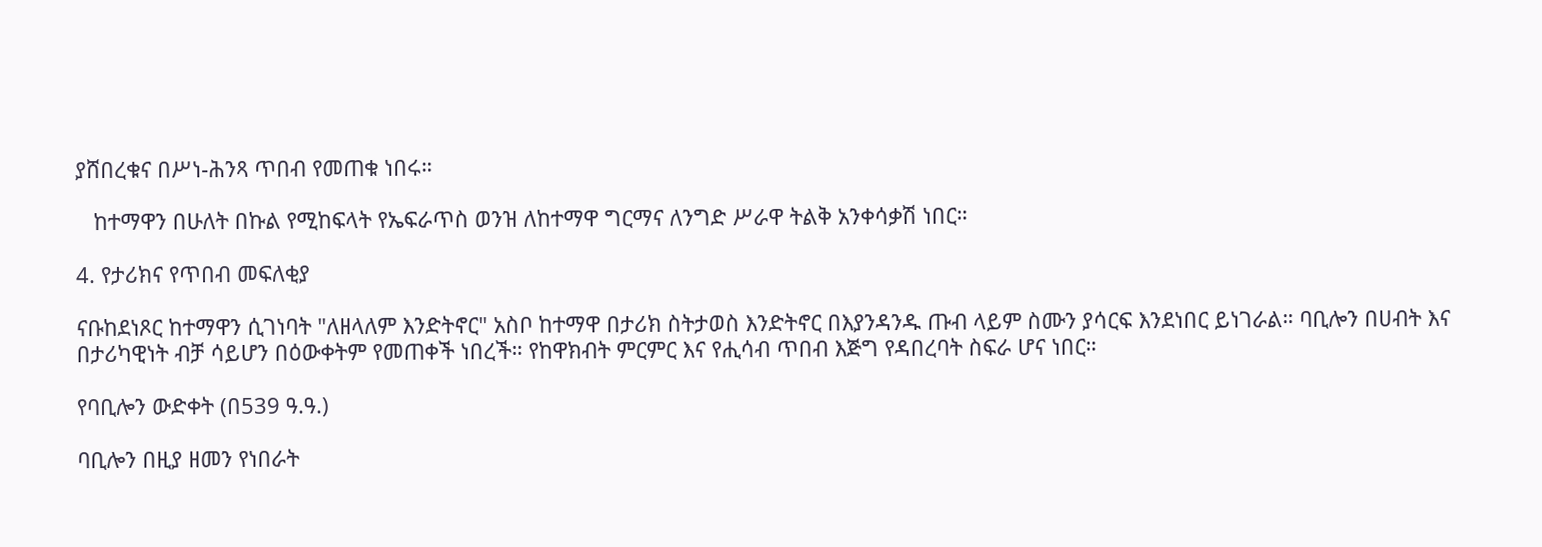ያሸበረቁና በሥነ-ሕንጻ ጥበብ የመጠቁ ነበሩ።

   ከተማዋን በሁለት በኩል የሚከፍላት የኤፍራጥስ ወንዝ ለከተማዋ ግርማና ለንግድ ሥራዋ ትልቅ አንቀሳቃሽ ነበር።

4. የታሪክና የጥበብ መፍለቂያ

ናቡከደነጾር ከተማዋን ሲገነባት "ለዘላለም እንድትኖር" አስቦ ከተማዋ በታሪክ ስትታወስ እንድትኖር በእያንዳንዱ ጡብ ላይም ስሙን ያሳርፍ እንደነበር ይነገራል። ባቢሎን በሀብት እና በታሪካዊነት ብቻ ሳይሆን በዕውቀትም የመጠቀች ነበረች። የከዋክብት ምርምር እና የሒሳብ ጥበብ እጅግ የዳበረባት ስፍራ ሆና ነበር።

የባቢሎን ውድቀት (በ539 ዓ.ዓ.)

ባቢሎን በዚያ ዘመን የነበራት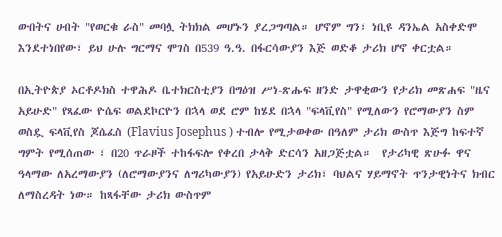ውበትና ሀብት "የወርቁ ራስ" መባሏ ትክክል መሆኑን ያረጋግጣል። ሆኖም ግን፣ ነቢዩ ዳንኤል አስቀድሞ እንደተነበየው፣ ይህ ሁሉ ግርማና ሞገስ በ539 ዓ.ዓ. በፋርሳውያን እጅ ወድቆ ታሪክ ሆኖ ቀርቷል።

በኢትዮጵያ ኦርቶዶክስ ተዋሕዶ ቤተክርስቲያን በግዕዝ ሥነ-ጽሑፍ ዘንድ ታዋቂውን የታሪክ መጽሐፍ "ዜና አይሁድ" የጻፈው ዮሴፍ ወልደኮርዮን በኋላ ወደ ሮም ከሄደ በኋላ "ፍላቪየስ" የሚለውን የሮማውያን ስም ወስዷ ፍላቪየስ ጆሴፈስ (Flavius Josephus ) ተብሎ የሚታወቀው በዓለም ታሪክ ውስጥ እጅግ ከፍተኛ ግምት የሚሰጠው ፣ በ20 ጥራዞች ተከፋፍሎ የቀረበ ታላቅ ድርሳን አዘጋጅቷል።  የታሪካዊ ጽሁፉ ዋና ዓላማው ለአረማውያን (ለሮማውያንና ለግሪካውያን) የአይሁድን ታሪክ፣ ባህልና ሃይማኖት ጥንታዊነትና ክብር ለማስረዳት ነው። ከጻፋቸው ታሪክ ውስጥም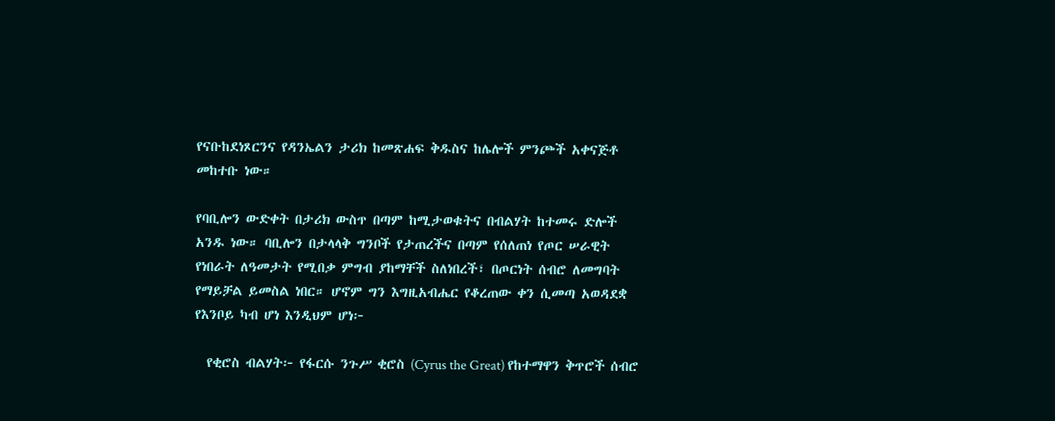የናቡከደነጾርንና የዳንኤልን ታሪክ ከመጽሐፍ ቅዱስና ከሌሎች ምንጮች አቀናጅቶ መከተቡ ነው።

የባቢሎን ውድቀት በታሪክ ውስጥ በጣም ከሚታወቁትና በብልሃት ከተመሩ ድሎች አንዱ ነው። ባቢሎን በታላላቅ ግንቦች የታጠረችና በጣም የሰለጠነ የጦር ሠራዊት የነበራት ለዓመታት የሚበቃ ምግብ ያከማቸች ስለነበረች፣ በጦርነት ሰብሮ ለመግባት የማይቻል ይመስል ነበር። ሆኖም ግን እግዚአብሔር የቆረጠው ቀን ሲመጣ አወዳደቋ የእንቦይ ካብ ሆነ እንዲህም ሆነ፦

  የቂሮስ ብልሃት፦ የፋርሱ ንጉሥ ቂሮስ (Cyrus the Great) የከተማዋን ቅጥሮች ሰብሮ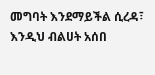መግባት እንደማይችል ሲረዳ፣ እንዲህ ብልሀት አሰበ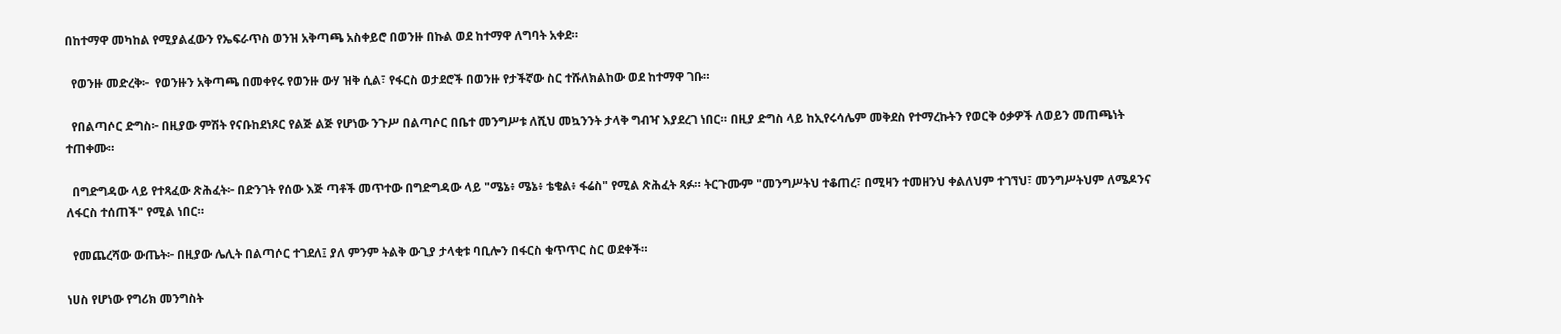በከተማዋ መካከል የሚያልፈውን የኤፍራጥስ ወንዝ አቅጣጫ አስቀይሮ በወንዙ በኩል ወደ ከተማዋ ለግባት አቀደ።

  የወንዙ መድረቅ፦  የወንዙን አቅጣጫ በመቀየሩ የወንዙ ውሃ ዝቅ ሲል፣ የፋርስ ወታደሮች በወንዙ የታችኛው ስር ተሹለክልከው ወደ ከተማዋ ገቡ።

  የበልጣሶር ድግስ፦ በዚያው ምሽት የናቡከደነጾር የልጅ ልጅ የሆነው ንጉሥ በልጣሶር በቤተ መንግሥቱ ለሺህ መኳንንት ታላቅ ግብዣ እያደረገ ነበር። በዚያ ድግስ ላይ ከኢየሩሳሌም መቅደስ የተማረኩትን የወርቅ ዕቃዎች ለወይን መጠጫነት ተጠቀሙ።

  በግድግዳው ላይ የተጻፈው ጽሕፈት፦ በድንገት የሰው እጅ ጣቶች መጥተው በግድግዳው ላይ "ሜኔ፥ ሜኔ፥ ቴቄል፥ ፋሬስ" የሚል ጽሕፈት ጻፉ። ትርጉሙም "መንግሥትህ ተቆጠረ፣ በሚዛን ተመዘንህ ቀልለህም ተገኘህ፣ መንግሥትህም ለሜዶንና ለፋርስ ተሰጠች" የሚል ነበር።

  የመጨረሻው ውጤት፦ በዚያው ሌሊት በልጣሶር ተገደለ፤ ያለ ምንም ትልቅ ውጊያ ታላቂቱ ባቢሎን በፋርስ ቁጥጥር ስር ወደቀች።

ነሀስ የሆነው የግሪክ መንግስት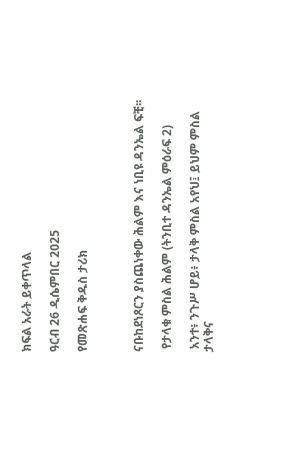ክፍል አራት ይቀጥላል

ዓርብ 26 ዲሴምበር 2025

የመጽሐፍ ቅዱስ ታሪክ



ናቡከደነጾርን ያስጨነቀው ሕልም እና ነቢዩ ዳንኤል ፍቺ፡፡

 የታላቁ ምስል ሕልም (ትንቢተ ዳንኤል ምዕራፍ 2)

 አንተ፥ ንጉሥ ሆይ፥ ታላቅ ምስል አየህ፤ ይህም ምስል ታላቅና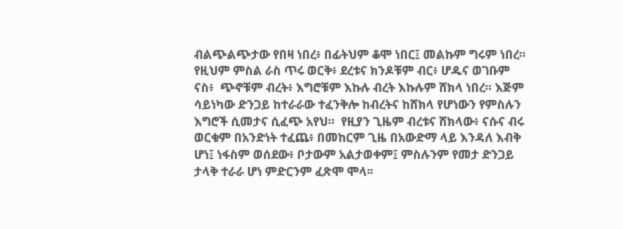ብልጭልጭታው የበዛ ነበረ፥ በፊትህም ቆሞ ነበር፤ መልኩም ግሩም ነበረ።  የዚህም ምስል ራስ ጥሩ ወርቅ፥ ደረቱና ክንዶቹም ብር፥ ሆዱና ወገቡም ናስ፥  ጭኖቹም ብረት፥ እግሮቹም እኩሉ ብረት እኩሉም ሸክላ ነበረ። እጅም ሳይነካው ድንጋይ ከተራራው ተፈንቅሎ ከብረትና ከሸክላ የሆነውን የምስሉን እግሮች ሲመታና ሲፈጭ አየህ።  የዚያን ጊዜም ብረቱና ሸክላው፥ ናሱና ብሩ ወርቁም በአንድነት ተፈጨ፥ በመከርም ጊዜ በአውድማ ላይ እንዳለ እብቅ ሆነ፤ ነፋስም ወሰደው፥ ቦታውም አልታወቀም፤ ምስሉንም የመታ ድንጋይ ታላቅ ተራራ ሆነ ምድርንም ፈጽሞ ሞላ፡፡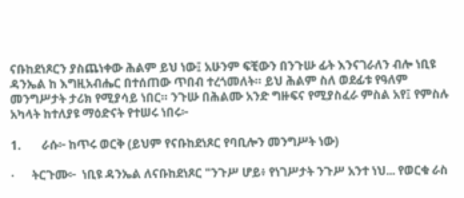ናቡከደነጾርን ያስጨነቀው ሕልም ይህ ነው፤ አሁንም ፍቺውን በንጉሡ ፊት እንናገራለን ብሎ ነቢዩ ዳንኤል ከ እግዚአብሔር በተሰጠው ጥበብ ተረጎመለት። ይህ ሕልም ስለ ወደፊቱ የዓለም መንግሥታት ታሪክ የሚያሳይ ነበር። ንጉሡ በሕልሙ አንድ ግዙፍና የሚያስፈራ ምስል አየ፤ የምስሉ አካላት ከተለያዩ ማዕድናት የተሠሩ ነበሩ፦

1.       ራሱ፦ ከጥሩ ወርቅ (ይህም የናቡከደነጾር የባቢሎን መንግሥት ነው)

·      ትርጉሙ፦  ነቢዩ ዳንኤል ለናቡከደነጾር "ንጉሥ ሆይ፥ የነገሥታት ንጉሥ አንተ ነህ... የወርቁ ራስ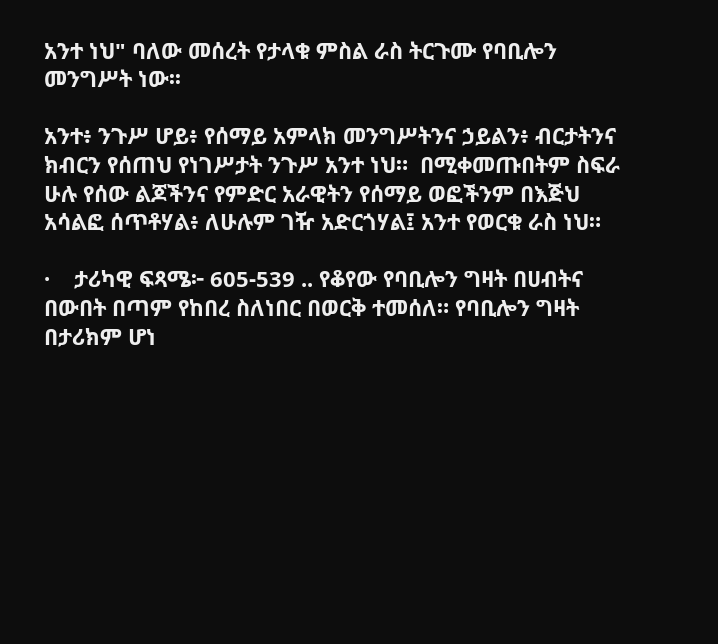አንተ ነህ" ባለው መሰረት የታላቁ ምስል ራስ ትርጉሙ የባቢሎን መንግሥት ነው፡፡

አንተ፥ ንጉሥ ሆይ፥ የሰማይ አምላክ መንግሥትንና ኃይልን፥ ብርታትንና ክብርን የሰጠህ የነገሥታት ንጉሥ አንተ ነህ።  በሚቀመጡበትም ስፍራ ሁሉ የሰው ልጆችንና የምድር አራዊትን የሰማይ ወፎችንም በእጅህ አሳልፎ ሰጥቶሃል፥ ለሁሉም ገዥ አድርጎሃል፤ አንተ የወርቁ ራስ ነህ።

·    ታሪካዊ ፍጻሜ፦ 605-539 .. የቆየው የባቢሎን ግዛት በሀብትና በውበት በጣም የከበረ ስለነበር በወርቅ ተመሰለ። የባቢሎን ግዛት በታሪክም ሆነ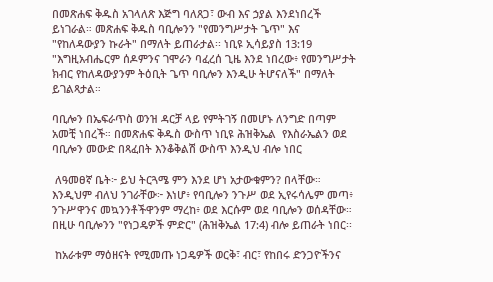በመጽሐፍ ቅዱስ አገላለጽ እጅግ ባለጸጋ፣ ውብ እና ኃያል እንደነበረች ይነገራል። መጽሐፍ ቅዱስ ባቢሎንን "የመንግሥታት ጌጥ" እና "የከለዳውያን ኩራት" በማለት ይጠራታል፡፡ ነቢዩ ኢሳይያስ 13:19 "እግዚአብሔርም ሰዶምንና ገሞራን ባፈረሰ ጊዜ እንደ ነበረው፥ የመንግሥታት ክብር የከለዳውያንም ትዕቢት ጌጥ ባቢሎን እንዲሁ ትሆናለች" በማለት ይገልጻታል።

ባቢሎን በኤፍራጥስ ወንዝ ዳርቻ ላይ የምትገኝ በመሆኑ ለንግድ በጣም አመቺ ነበረች። በመጽሐፍ ቅዱስ ውስጥ ነቢዩ ሕዝቅኤል  የእስራኤልን ወደ ባቢሎን መውድ በጻፈበት እንቆቅልሽ ውስጥ እንዲህ ብሎ ነበር

 ለዓመፀኛ ቤት፦ ይህ ትርጓሜ ምን እንደ ሆነ አታውቁምን? በላቸው። እንዲህም ብለህ ንገራቸው፦ እነሆ፥ የባቢሎን ንጉሥ ወደ ኢየሩሳሌም መጣ፥ ንጉሥዋንና መኳንንቶችዋንም ማረከ፥ ወደ እርሱም ወደ ባቢሎን ወሰዳቸው። በዚሁ ባቢሎንን "የነጋዴዎች ምድር" (ሕዝቅኤል 17:4) ብሎ ይጠራት ነበር፡፡

 ከአራቱም ማዕዘናት የሚመጡ ነጋዴዎች ወርቅ፣ ብር፣ የከበሩ ድንጋዮችንና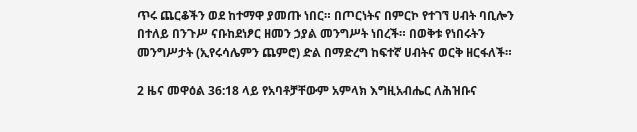ጥሩ ጨርቆችን ወደ ከተማዋ ያመጡ ነበር። በጦርነትና በምርኮ የተገኘ ሀብት ባቢሎን በተለይ በንጉሥ ናቡከደነፆር ዘመን ኃያል መንግሥት ነበረች። በወቅቱ የነበሩትን መንግሥታት (ኢየሩሳሌምን ጨምሮ) ድል በማድረግ ከፍተኛ ሀብትና ወርቅ ዘርፋለች።

2 ዜና መዋዕል 36:18 ላይ የአባቶቻቸውም አምላክ እግዚአብሔር ለሕዝቡና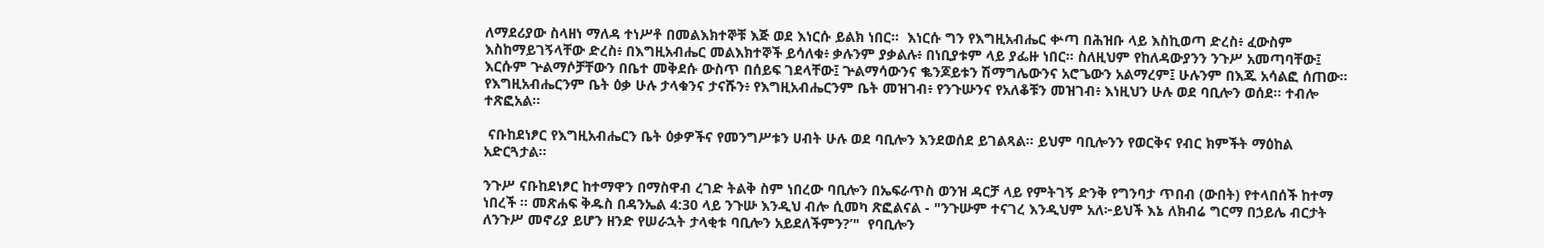ለማደሪያው ስላዘነ ማለዳ ተነሥቶ በመልእክተኞቹ እጅ ወደ እነርሱ ይልክ ነበር።  እነርሱ ግን የእግዚአብሔር ቍጣ በሕዝቡ ላይ እስኪወጣ ድረስ፥ ፈውስም እስከማይገኝላቸው ድረስ፥ በእግዚአብሔር መልእክተኞች ይሳለቁ፥ ቃሉንም ያቃልሉ፥ በነቢያቱም ላይ ያፌዙ ነበር። ስለዚህም የከለዳውያንን ንጉሥ አመጣባቸው፤ እርሱም ጕልማሶቻቸውን በቤተ መቅደሱ ውስጥ በሰይፍ ገደላቸው፤ ጕልማሳውንና ቈንጆይቱን ሽማግሌውንና አሮጌውን አልማረም፤ ሁሉንም በእጁ አሳልፎ ሰጠው። የእግዚአብሔርንም ቤት ዕቃ ሁሉ ታላቁንና ታናሹን፥ የእግዚአብሔርንም ቤት መዝገብ፥ የንጉሡንና የአለቆቹን መዝገብ፥ እነዚህን ሁሉ ወደ ባቢሎን ወሰደ። ተብሎ ተጽፎአል፡፡

 ናቡከደነፆር የእግዚአብሔርን ቤት ዕቃዎችና የመንግሥቱን ሀብት ሁሉ ወደ ባቢሎን እንደወሰደ ይገልጻል። ይህም ባቢሎንን የወርቅና የብር ክምችት ማዕከል አድርጓታል።

ንጉሥ ናቡከደነፆር ከተማዋን በማስዋብ ረገድ ትልቅ ስም ነበረው ባቢሎን በኤፍራጥስ ወንዝ ዳርቻ ላይ የምትገኝ ድንቅ የግንባታ ጥበብ (ውበት) የተላበሰች ከተማ ነበረች ። መጽሐፍ ቅዱስ በዳንኤል 4:30 ላይ ንጉሡ እንዲህ ብሎ ሲመካ ጽፎልናል - "ንጉሡም ተናገረ እንዲህም አለ፦ይህች እኔ ለክብሬ ግርማ በኃይሌ ብርታት ለንጉሥ መኖሪያ ይሆን ዘንድ የሠራኋት ታላቂቱ ባቢሎን አይደለችምን?’"  የባቢሎን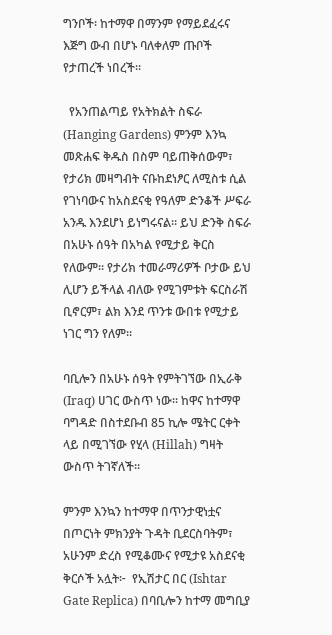ግንቦች፡ ከተማዋ በማንም የማይደፈሩና እጅግ ውብ በሆኑ ባለቀለም ጡቦች የታጠረች ነበረች።

  የአንጠልጣይ የአትክልት ስፍራ (Hanging Gardens) ምንም እንኳ መጽሐፍ ቅዱስ በስም ባይጠቅሰውም፣ የታሪክ መዛግብት ናቡከደነፆር ለሚስቱ ሲል የገነባውና ከአስደናቂ የዓለም ድንቆች ሥፍራ አንዱ እንደሆነ ይነግሩናል። ይህ ድንቅ ስፍራ በአሁኑ ሰዓት በአካል የሚታይ ቅርስ የለውም። የታሪክ ተመራማሪዎች ቦታው ይህ ሊሆን ይችላል ብለው የሚገምቱት ፍርስራሽ ቢኖርም፣ ልክ እንደ ጥንቱ ውበቱ የሚታይ ነገር ግን የለም።

ባቢሎን በአሁኑ ሰዓት የምትገኘው በኢራቅ (Iraq) ሀገር ውስጥ ነው። ከዋና ከተማዋ ባግዳድ በስተደቡብ 85 ኪሎ ሜትር ርቀት ላይ በሚገኘው የሂላ (Hillah) ግዛት ውስጥ ትገኛለች።

ምንም እንኳን ከተማዋ በጥንታዊነቷና በጦርነት ምክንያት ጉዳት ቢደርስባትም፣ አሁንም ድረስ የሚቆሙና የሚታዩ አስደናቂ ቅርሶች አሏት፦  የኢሽታር በር (Ishtar Gate Replica) በባቢሎን ከተማ መግቢያ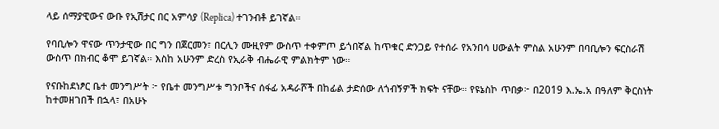ላይ ሰማያዊውና ውቡ የኢሽታር በር አምሳያ (Replica) ተገንብቶ ይገኛል።

የባቢሎን ዋናው ጥንታዊው በር ግን በጀርመን፣ በርሊን ሙዚየም ውስጥ ተቀምጦ ይጎበኛል ከጥቁር ድንጋይ የተሰራ የአንበሳ ሀውልት ምስል አሁንም በባቢሎን ፍርስራሽ ውስጥ በክብር ቆሞ ይገኛል። እስከ አሁንም ድረስ የኢራቅ ብሔራዊ ምልክትም ነው።

የናቡከደነፆር ቤተ መንግሥት ፦ የቤተ መንግሥቱ ግንቦችና ሰፋፊ አዳራሾች በከፊል ታድሰው ለጎብኝዎች ክፍት ናቸው። የዩኔስኮ ጥበቃ፦ በ2019 እ.ኤ.አ በዓለም ቅርስነት ከተመዘገበች በኋላ፣ በአሁኑ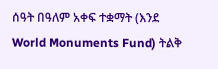ሰዓት በዓለም አቀፍ ተቋማት (እንደ World Monuments Fund) ትልቅ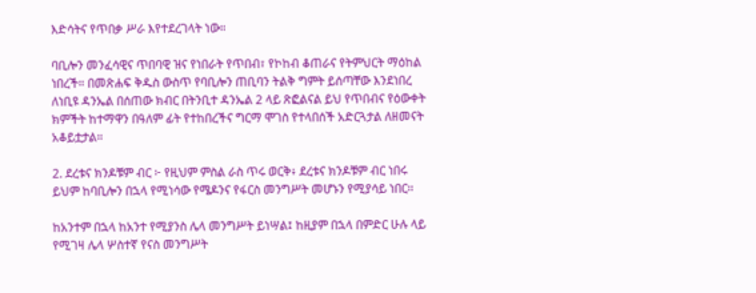እድሳትና የጥበቃ ሥራ እየተደረገላት ነው።

ባቢሎን መንፈሳዊና ጥበባዊ ዝና የነበራት የጥበብ፣ የኮከብ ቆጠራና የትምህርት ማዕከል ነበረች። በመጽሐፍ ቅዱስ ውስጥ የባቢሎን ጠቢባን ትልቅ ግምት ይሰጣቸው እንደነበረ ለነቢዩ ዳንኤል በሰጠው ክብር በትንቢተ ዳንኤል 2 ላይ ጽፎልናል ይህ የጥበብና የዕውቀት ክምችት ከተማዋን በዓለም ፊት የተከበረችና ግርማ ሞገስ የተላበሰች አድርጓታል ለዘመናት አቆይቷታል።

2. ደረቱና ክንዶቹም ብር ፦ የዚህም ምስል ራስ ጥሩ ወርቅ፥ ደረቱና ክንዶቹም ብር ነበሩ ይህም ከባቢሎን በኋላ የሚነሳው የሜዶንና የፋርስ መንግሥት መሆኑን የሚያሳይ ነበር፡፡

ከአንተም በኋላ ከአንተ የሚያንስ ሌላ መንግሥት ይነሣል፤ ከዚያም በኋላ በምድር ሁሉ ላይ የሚገዛ ሌላ ሦስተኛ የናስ መንግሥት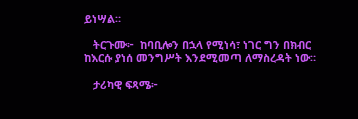ይነሣል።

   ትርጉሙ፦  ከባቢሎን በኋላ የሚነሳ፣ ነገር ግን በክብር ከእርሱ ያነሰ መንግሥት እንደሚመጣ ለማስረዳት ነው።

   ታሪካዊ ፍጻሜ፦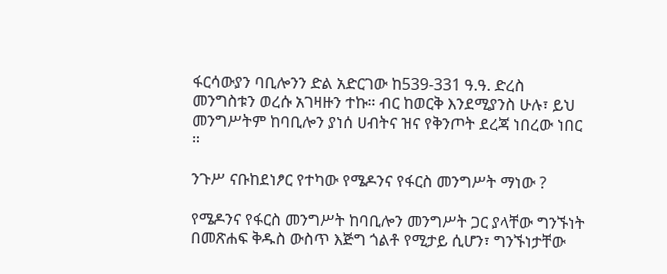ፋርሳውያን ባቢሎንን ድል አድርገው ከ539-331 ዓ.ዓ. ድረስ መንግስቱን ወረሱ አገዛዙን ተኩ። ብር ከወርቅ እንደሚያንስ ሁሉ፣ ይህ መንግሥትም ከባቢሎን ያነሰ ሀብትና ዝና የቅንጦት ደረጃ ነበረው ነበር ።

ንጉሥ ናቡከደነፆር የተካው የሜዶንና የፋርስ መንግሥት ማነው ?

የሜዶንና የፋርስ መንግሥት ከባቢሎን መንግሥት ጋር ያላቸው ግንኙነት በመጽሐፍ ቅዱስ ውስጥ እጅግ ጎልቶ የሚታይ ሲሆን፣ ግንኙነታቸው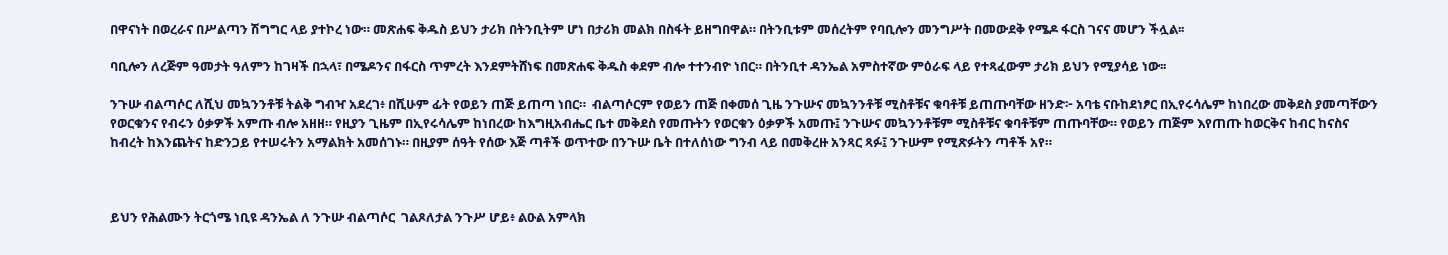በዋናነት በወረራና በሥልጣን ሽግግር ላይ ያተኮረ ነው። መጽሐፍ ቅዱስ ይህን ታሪክ በትንቢትም ሆነ በታሪክ መልክ በስፋት ይዘግበዋል። በትንቢቱም መሰረትም የባቢሎን መንግሥት በመውደቅ የሜዶ ፋርስ ገናና መሆን ችሏል፡፡

ባቢሎን ለረጅም ዓመታት ዓለምን ከገዛች በኋላ፣ በሜዶንና በፋርስ ጥምረት እንደምትሸነፍ በመጽሐፍ ቅዱስ ቀደም ብሎ ተተንብዮ ነበር። በትንቢተ ዳንኤል አምስተኛው ምዕራፍ ላይ የተጻፈውም ታሪክ ይህን የሚያሳይ ነው፡፡

ንጉሡ ብልጣሶር ለሺህ መኳንንቶቹ ትልቅ ግብዣ አደረገ፥ በሺሁም ፊት የወይን ጠጅ ይጠጣ ነበር።  ብልጣሶርም የወይን ጠጅ በቀመሰ ጊዜ ንጉሡና መኳንንቶቹ ሚስቶቹና ቁባቶቹ ይጠጡባቸው ዘንድ፦ አባቴ ናቡከደነፆር በኢየሩሳሌም ከነበረው መቅደስ ያመጣቸውን የወርቁንና የብሩን ዕቃዎች አምጡ ብሎ አዘዘ። የዚያን ጊዜም በኢየሩሳሌም ከነበረው ከእግዚአብሔር ቤተ መቅደስ የመጡትን የወርቁን ዕቃዎች አመጡ፤ ንጉሡና መኳንንቶቹም ሚስቶቹና ቁባቶቹም ጠጡባቸው። የወይን ጠጅም እየጠጡ ከወርቅና ከብር ከናስና ከብረት ከእንጨትና ከድንጋይ የተሠሩትን አማልክት አመሰገኑ። በዚያም ሰዓት የሰው እጅ ጣቶች ወጥተው በንጉሡ ቤት በተለሰነው ግንብ ላይ በመቅረዙ አንጻር ጻፉ፤ ንጉሡም የሚጽፉትን ጣቶች አየ።



ይህን የሕልሙን ትርጎሜ ነቢዩ ዳንኤል ለ ንጉሡ ብልጣሶር  ገልጾለታል ንጉሥ ሆይ፥ ልዑል አምላክ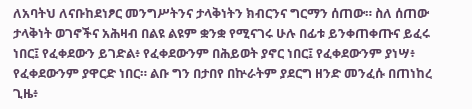ለአባትህ ለናቡከደነፆር መንግሥትንና ታላቅነትን ክብርንና ግርማን ሰጠው። ስለ ሰጠው ታላቅነት ወገኖችና አሕዛብ በልዩ ልዩም ቋንቋ የሚናገሩ ሁሉ በፊቱ ይንቀጠቀጡና ይፈሩ ነበር፤ የፈቀደውን ይገድል፥ የፈቀደውንም በሕይወት ያኖር ነበር፤ የፈቀደውንም ያነሣ፥ የፈቀደውንም ያዋርድ ነበር። ልቡ ግን በታበየ በኵራትም ያደርግ ዘንድ መንፈሱ በጠነከረ ጊዜ፥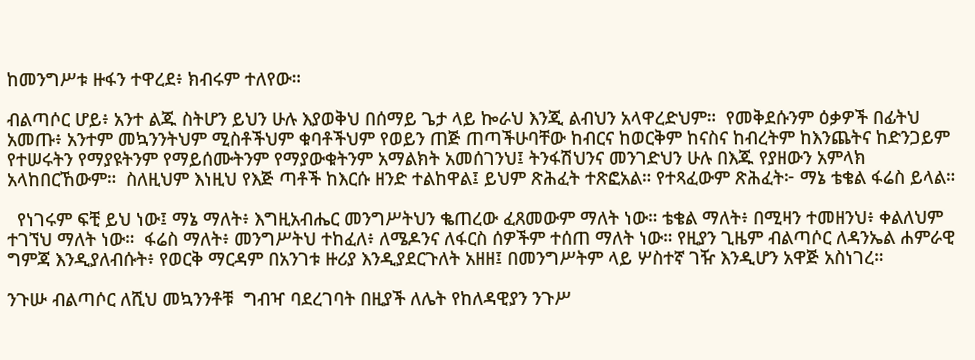ከመንግሥቱ ዙፋን ተዋረደ፥ ክብሩም ተለየው።

ብልጣሶር ሆይ፥ አንተ ልጁ ስትሆን ይህን ሁሉ እያወቅህ በሰማይ ጌታ ላይ ኰራህ እንጂ ልብህን አላዋረድህም።  የመቅደሱንም ዕቃዎች በፊትህ አመጡ፥ አንተም መኳንንትህም ሚስቶችህም ቁባቶችህም የወይን ጠጅ ጠጣችሁባቸው ከብርና ከወርቅም ከናስና ከብረትም ከእንጨትና ከድንጋይም የተሠሩትን የማያዩትንም የማይሰሙትንም የማያውቁትንም አማልክት አመሰገንህ፤ ትንፋሽህንና መንገድህን ሁሉ በእጁ የያዘውን አምላክ አላከበርኸውም።  ስለዚህም እነዚህ የእጅ ጣቶች ከእርሱ ዘንድ ተልከዋል፤ ይህም ጽሕፈት ተጽፎአል። የተጻፈውም ጽሕፈት፦ ማኔ ቴቄል ፋሬስ ይላል።

  የነገሩም ፍቺ ይህ ነው፤ ማኔ ማለት፥ እግዚአብሔር መንግሥትህን ቈጠረው ፈጸመውም ማለት ነው። ቴቄል ማለት፥ በሚዛን ተመዘንህ፥ ቀልለህም ተገኘህ ማለት ነው።  ፋሬስ ማለት፥ መንግሥትህ ተከፈለ፥ ለሜዶንና ለፋርስ ሰዎችም ተሰጠ ማለት ነው። የዚያን ጊዜም ብልጣሶር ለዳንኤል ሐምራዊ ግምጃ እንዲያለብሱት፥ የወርቅ ማርዳም በአንገቱ ዙሪያ እንዲያደርጉለት አዘዘ፤ በመንግሥትም ላይ ሦስተኛ ገዥ እንዲሆን አዋጅ አስነገረ።

ንጉሡ ብልጣሶር ለሺህ መኳንንቶቹ  ግብዣ ባደረገባት በዚያች ለሌት የከለዳዊያን ንጉሥ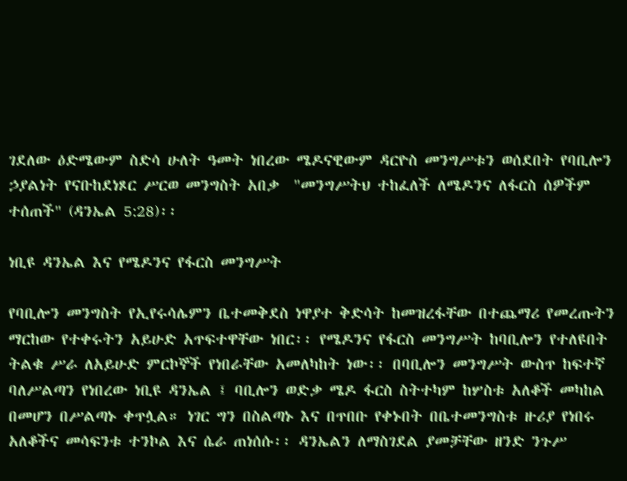ገደለው ዕድሜውም ስድሳ ሁለት ዓመት ነበረው ሜዶናዊውም ዳርዮስ መንግሥቱን ወሰደበት የባቢሎን ኃያልነት የናቡከደነጾር ሥርወ መንግስት አበቃ  "መንግሥትህ ተከፈለች ለሜዶንና ለፋርስ ሰዎችም ተሰጠች" (ዳንኤል 5:28)፡፡

ነቢዩ ዳንኤል እና የሜዶንና የፋርስ መንግሥት

የባቢሎን መንግስት የኢየሩሳሌምን ቤተመቅደስ ነዋያተ ቅድሳት ከመዝረፋቸው በተጨማሪ የመረጡትን ማርከው የተቀሩትን አይሁድ አጥፍተዋቸው ነበር፡፡ የሜዶንና የፋርስ መንግሥት ከባቢሎን የተለዩበት ትልቁ ሥራ ለአይሁድ ምርኮኞች የነበራቸው አመለካከት ነው፡፡ በባቢሎን መንግሥት ውስጥ ከፍተኛ ባለሥልጣን የነበረው ነቢዩ ዳንኤል ፤ ባቢሎን ወድቃ ሜዶ ፋርስ ስትተካም ከሦስቱ አለቆች መካከል በመሆን በሥልጣኑ ቀጥሏል። ነገር ግን በስልጣኑ እና በጥበቡ የቀኑበት በቤተመንግስቱ ዙሪያ የነበሩ አለቆችና መሳፍንቱ ተንኮል እና ሴራ ጠነሰሱ፡፡ ዳንኤልን ለማስገደል ያመቻቸው ዘንድ ንጉሥ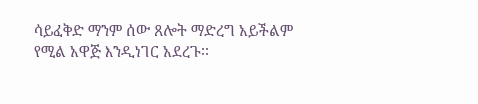ሳይፈቅድ ማንም ሰው ጸሎት ማድረግ አይችልም የሚል አዋጅ እንዲነገር አደረጉ፡፡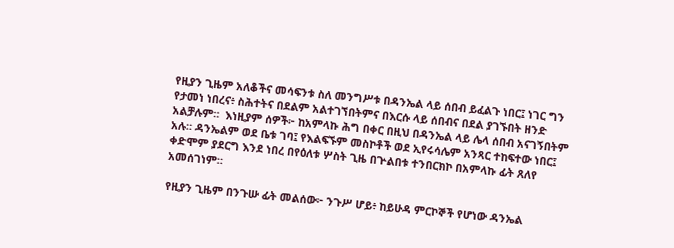የዚያን ጊዜም አለቆችና መሳፍንቱ ስለ መንግሥቱ በዳንኤል ላይ ሰበብ ይፈልጉ ነበር፤ ነገር ግን የታመነ ነበረና፥ ስሕተትና በደልም አልተገኘበትምና በእርሱ ላይ ሰበብና በደል ያገኙበት ዘንድ አልቻሉም።  እነዚያም ሰዎች፦ ከአምላኩ ሕግ በቀር በዚህ በዳንኤል ላይ ሌላ ሰበብ አናገኝበትም አሉ። ዳንኤልም ወደ ቤቱ ገባ፤ የእልፍኙም መስኮቶች ወደ ኢየሩሳሌም አንጻር ተከፍተው ነበር፤ ቀድሞም ያደርግ እንደ ነበረ በየዕለቱ ሦስት ጊዜ በጕልበቱ ተንበርክኮ በአምላኩ ፊት ጸለየ አመሰገነም።

የዚያን ጊዜም በንጉሡ ፊት መልሰው፦ ንጉሥ ሆይ፥ ከይሁዳ ምርኮኞች የሆነው ዳንኤል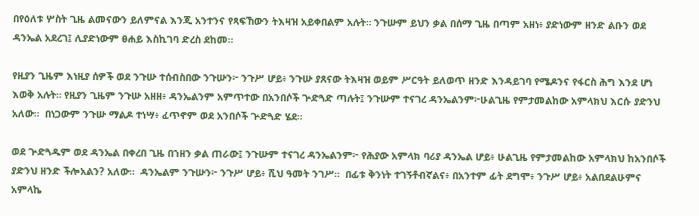በየዕለቱ ሦስት ጊዜ ልመናውን ይለምናል እንጂ አንተንና የጻፍኸውን ትእዛዝ አይቀበልም አሉት። ንጉሡም ይህን ቃል በሰማ ጊዜ በጣም አዘነ፥ ያድነውም ዘንድ ልቡን ወደ ዳንኤል አደረገ፤ ሊያድነውም ፀሐይ እስኪገባ ድረስ ደከመ።

የዚያን ጊዜም እነዚያ ሰዎች ወደ ንጉሡ ተሰብስበው ንጉሡን፦ ንጉሥ ሆይ፥ ንጉሡ ያጸናው ትእዛዝ ወይም ሥርዓት ይለወጥ ዘንድ እንዳይገባ የሜዶንና የፋርስ ሕግ እንደ ሆነ እወቅ አሉት። የዚያን ጊዜም ንጉሡ አዘዘ፥ ዳንኤልንም አምጥተው በአንበሶች ጕድጓድ ጣሉት፤ ንጉሡም ተናገረ ዳንኤልንም፦ሁልጊዜ የምታመልከው አምላክህ እርሱ ያድንህ አለው።  በነጋውም ንጉሡ ማልዶ ተነሣ፥ ፈጥኖም ወደ አንበሶች ጕድጓድ ሄደ።

ወደ ጕድጓዱም ወደ ዳንኤል በቀረበ ጊዜ በኀዘን ቃል ጠራው፤ ንጉሡም ተናገረ ዳንኤልንም፦ የሕያው አምላክ ባሪያ ዳንኤል ሆይ፥ ሁልጊዜ የምታመልከው አምላክህ ከአንበሶች ያድንህ ዘንድ ችሎአልን? አለው።  ዳንኤልም ንጉሡን፦ ንጉሥ ሆይ፥ ሺህ ዓመት ንገሥ።  በፊቱ ቅንነት ተገኝቶብኛልና፥ በአንተም ፊት ደግሞ፥ ንጉሥ ሆይ፥ አልበደልሁምና አምላኬ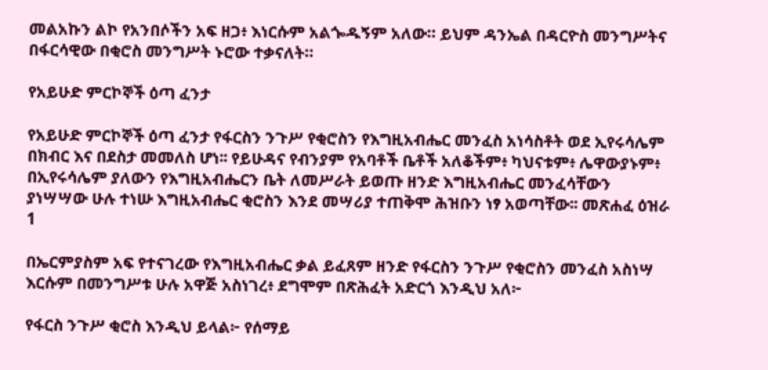መልአኩን ልኮ የአንበሶችን አፍ ዘጋ፥ እነርሱም አልጐዱኝም አለው። ይህም ዳንኤል በዳርዮስ መንግሥትና በፋርሳዊው በቂሮስ መንግሥት ኑሮው ተቃናለት።

የአይሁድ ምርኮኞች ዕጣ ፈንታ

የአይሁድ ምርኮኞች ዕጣ ፈንታ የፋርስን ንጉሥ የቂሮስን የእግዚአብሔር መንፈስ አነሳስቶት ወደ ኢየሩሳሌም በክብር እና በደስታ መመለስ ሆነ፡፡ የይሁዳና የብንያም የአባቶች ቤቶች አለቆችም፥ ካህናቱም፥ ሌዋውያኑም፥ በኢየሩሳሌም ያለውን የእግዚአብሔርን ቤት ለመሥራት ይወጡ ዘንድ እግዚአብሔር መንፈሳቸውን ያነሣሣው ሁሉ ተነሡ እግዚአብሔር ቂሮስን እንደ መሣሪያ ተጠቅሞ ሕዝቡን ነፃ አወጣቸው፡፡ መጽሐፈ ዕዝራ 1

በኤርምያስም አፍ የተናገረው የእግዚአብሔር ቃል ይፈጸም ዘንድ የፋርስን ንጉሥ የቂሮስን መንፈስ አስነሣ እርሱም በመንግሥቱ ሁሉ አዋጅ አስነገረ፥ ደግሞም በጽሕፈት አድርጎ እንዲህ አለ፦

የፋርስ ንጉሥ ቂሮስ እንዲህ ይላል፦ የሰማይ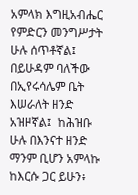አምላክ እግዚአብሔር የምድርን መንግሥታት ሁሉ ሰጥቶኛል፤ በይሁዳም ባለችው በኢየሩሳሌም ቤት እሠራለት ዘንድ አዝዞኛል፤  ከሕዝቡ ሁሉ በእንናተ ዘንድ ማንም ቢሆን አምላኩ ከእርሱ ጋር ይሁን፥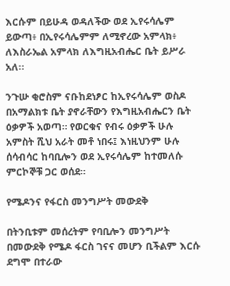እርሱም በይሁዳ ወዳለችው ወደ ኢየሩሳሌም ይውጣ፥ በኢየሩሳሌምም ለሚኖረው አምላክ፥ ለእስራኤል አምላክ ለእግዚአብሔር ቤት ይሥራ አለ፡፡

ንጉሡ ቂሮስም ናቡከደነፆር ከኢየሩሳሌም ወስዶ በአማልክቱ ቤት ያኖራቸውን የእግዚአብሔርን ቤት ዕቃዎች አወጣ። የወርቁና የብሩ ዕቃዎች ሁሉ አምስት ሺህ አራት መቶ ነበሩ፤ እነዚህንም ሁሉ ሰሳብሳር ከባቢሎን ወደ ኢየሩሳሌም ከተመለሱ ምርኮኞቹ ጋር ወሰደ።

የሜዶንና የፋርስ መንግሥት መውደቅ

በትንቢቱም መሰረትም የባቢሎን መንግሥት በመውደቅ የሜዶ ፋርስ ገናና መሆን ቢችልም እርሱ ደግሞ በተራው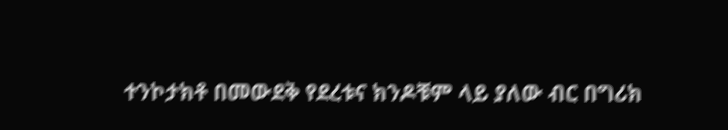ተንኮታክቶ በመውደቅ የደረቱና ክንዶቹም ላይ ያለው ብር በግሪክ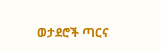ወታደሮች ጣርና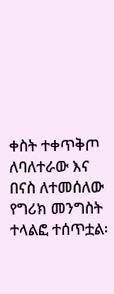ቀስት ተቀጥቅጦ ለባለተራው እና በናስ ለተመሰለው የግሪክ መንግስት ተላልፎ ተሰጥቷል፡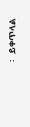፡   ይቀጥላል